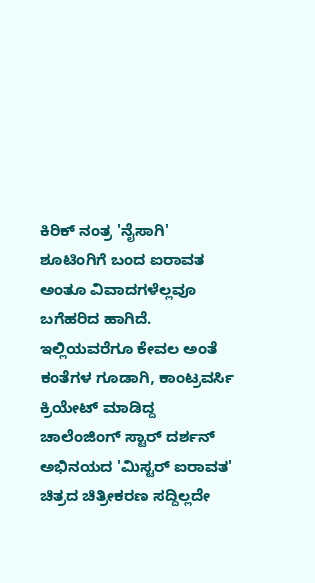ಕಿರಿಕ್ ನಂತ್ರ 'ನೈಸಾಗಿ' ಶೂಟಿಂಗಿಗೆ ಬಂದ ಐರಾವತ
ಅಂತೂ ವಿವಾದಗಳೆಲ್ಲವೂ ಬಗೆಹರಿದ ಹಾಗಿದೆ. ಇಲ್ಲಿಯವರೆಗೂ ಕೇವಲ ಅಂತೆ ಕಂತೆಗಳ ಗೂಡಾಗಿ, ಕಾಂಟ್ರವರ್ಸಿ ಕ್ರಿಯೇಟ್ ಮಾಡಿದ್ದ ಚಾಲೆಂಜಿಂಗ್ ಸ್ಟಾರ್ ದರ್ಶನ್ ಅಭಿನಯದ 'ಮಿಸ್ಟರ್ ಐರಾವತ' ಚಿತ್ರದ ಚಿತ್ರೀಕರಣ ಸದ್ದಿಲ್ಲದೇ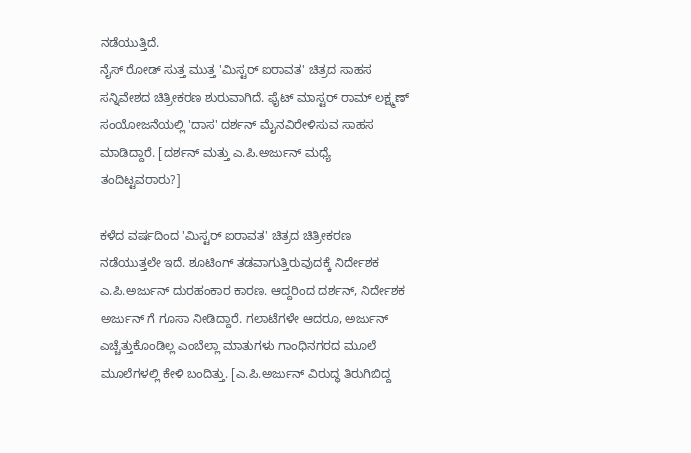ನಡೆಯುತ್ತಿದೆ.
ನೈಸ್ ರೋಡ್ ಸುತ್ತ ಮುತ್ತ 'ಮಿಸ್ಟರ್ ಐರಾವತ' ಚಿತ್ರದ ಸಾಹಸ ಸನ್ನಿವೇಶದ ಚಿತ್ರೀಕರಣ ಶುರುವಾಗಿದೆ. ಫೈಟ್ ಮಾಸ್ಟರ್ ರಾಮ್ ಲಕ್ಷ್ಮಣ್ ಸಂಯೋಜನೆಯಲ್ಲಿ 'ದಾಸ' ದರ್ಶನ್ ಮೈನವಿರೇಳಿಸುವ ಸಾಹಸ ಮಾಡಿದ್ದಾರೆ. [ದರ್ಶನ್ ಮತ್ತು ಎ.ಪಿ.ಅರ್ಜುನ್ ಮಧ್ಯೆ ತಂದಿಟ್ಟವರಾರು?]

ಕಳೆದ ವರ್ಷದಿಂದ 'ಮಿಸ್ಟರ್ ಐರಾವತ' ಚಿತ್ರದ ಚಿತ್ರೀಕರಣ ನಡೆಯುತ್ತಲೇ ಇದೆ. ಶೂಟಿಂಗ್ ತಡವಾಗುತ್ತಿರುವುದಕ್ಕೆ ನಿರ್ದೇಶಕ ಎ.ಪಿ.ಅರ್ಜುನ್ ದುರಹಂಕಾರ ಕಾರಣ. ಆದ್ದರಿಂದ ದರ್ಶನ್, ನಿರ್ದೇಶಕ ಅರ್ಜುನ್ ಗೆ ಗೂಸಾ ನೀಡಿದ್ದಾರೆ. ಗಲಾಟೆಗಳೇ ಆದರೂ, ಅರ್ಜುನ್ ಎಚ್ಚೆತ್ತುಕೊಂಡಿಲ್ಲ ಎಂಬೆಲ್ಲಾ ಮಾತುಗಳು ಗಾಂಧಿನಗರದ ಮೂಲೆ ಮೂಲೆಗಳಲ್ಲಿ ಕೇಳಿ ಬಂದಿತ್ತು. [ಎ.ಪಿ.ಅರ್ಜುನ್ ವಿರುದ್ಧ ತಿರುಗಿಬಿದ್ದ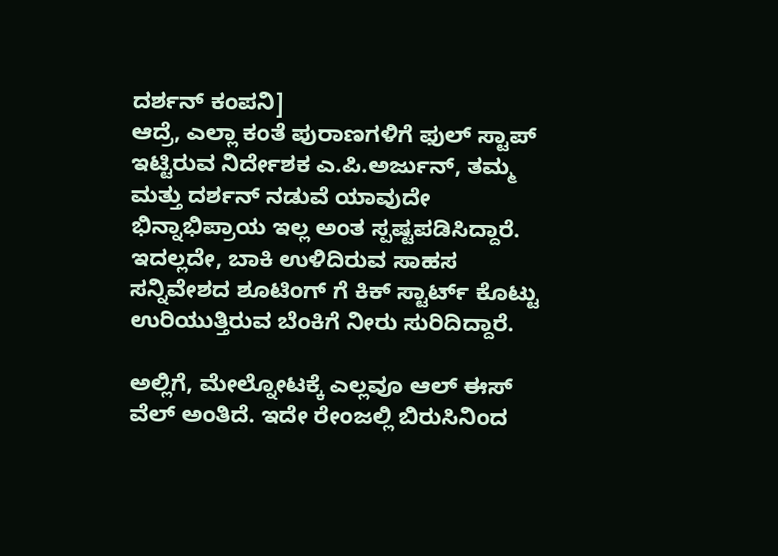ದರ್ಶನ್ ಕಂಪನಿ]
ಆದ್ರೆ, ಎಲ್ಲಾ ಕಂತೆ ಪುರಾಣಗಳಿಗೆ ಫುಲ್ ಸ್ಟಾಪ್ ಇಟ್ಟಿರುವ ನಿರ್ದೇಶಕ ಎ.ಪಿ.ಅರ್ಜುನ್, ತಮ್ಮ ಮತ್ತು ದರ್ಶನ್ ನಡುವೆ ಯಾವುದೇ ಭಿನ್ನಾಭಿಪ್ರಾಯ ಇಲ್ಲ ಅಂತ ಸ್ಪಷ್ಟಪಡಿಸಿದ್ದಾರೆ. ಇದಲ್ಲದೇ, ಬಾಕಿ ಉಳಿದಿರುವ ಸಾಹಸ ಸನ್ನಿವೇಶದ ಶೂಟಿಂಗ್ ಗೆ ಕಿಕ್ ಸ್ಟಾರ್ಟ್ ಕೊಟ್ಟು ಉರಿಯುತ್ತಿರುವ ಬೆಂಕಿಗೆ ನೀರು ಸುರಿದಿದ್ದಾರೆ.

ಅಲ್ಲಿಗೆ, ಮೇಲ್ನೋಟಕ್ಕೆ ಎಲ್ಲವೂ ಆಲ್ ಈಸ್ ವೆಲ್ ಅಂತಿದೆ. ಇದೇ ರೇಂಜಲ್ಲಿ ಬಿರುಸಿನಿಂದ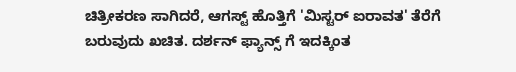ಚಿತ್ರೀಕರಣ ಸಾಗಿದರೆ, ಆಗಸ್ಟ್ ಹೊತ್ತಿಗೆ 'ಮಿಸ್ಟರ್ ಐರಾವತ' ತೆರೆಗೆ ಬರುವುದು ಖಚಿತ. ದರ್ಶನ್ ಫ್ಯಾನ್ಸ್ ಗೆ ಇದಕ್ಕಿಂತ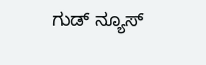ಗುಡ್ ನ್ಯೂಸ್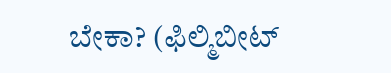ಬೇಕಾ? (ಫಿಲ್ಮಿಬೀಟ್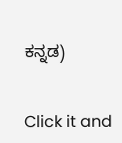ಕನ್ನಡ)


Click it and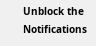Unblock the Notifications